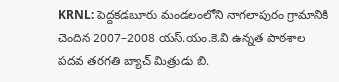KRNL: పెద్దకడబూరు మండలంలోని నాగలాపురం గ్రామానికి చెందిన 2007–2008 యస్.యం.కె.వి ఉన్నత పాఠశాల పదవ తరగతి బ్యాచ్ మిత్రుడు బి.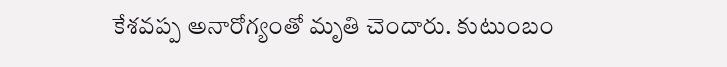కేశవప్ప అనారోగ్యంతో మృతి చెందారు. కుటుంబం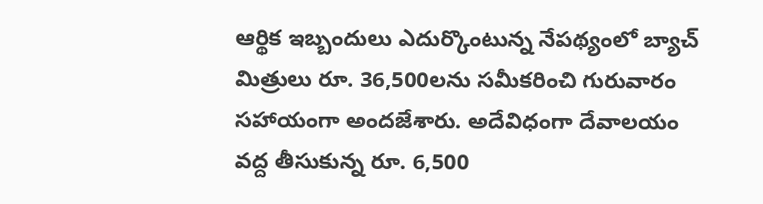ఆర్థిక ఇబ్బందులు ఎదుర్కొంటున్న నేపథ్యంలో బ్యాచ్ మిత్రులు రూ. 36,500లను సమీకరించి గురువారం సహాయంగా అందజేశారు. అదేవిధంగా దేవాలయం వద్ద తీసుకున్న రూ. 6,500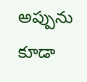అప్పును కూడా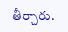తీర్చారు.